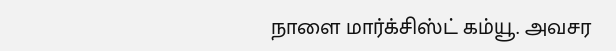நாளை மார்க்சிஸ்ட் கம்யூ. அவசர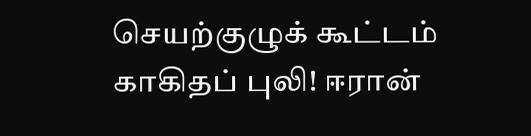செயற்குழுக் கூட்டம் காகிதப் புலி! ஈரான்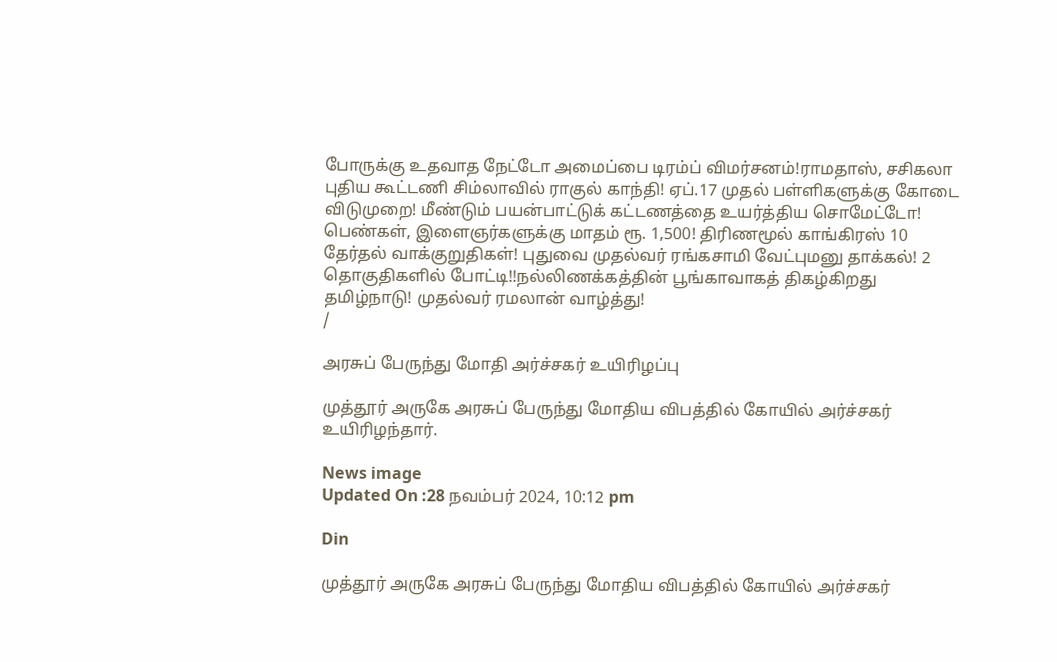போருக்கு உதவாத நேட்டோ அமைப்பை டிரம்ப் விமர்சனம்!ராமதாஸ், சசிகலா புதிய கூட்டணி சிம்லாவில் ராகுல் காந்தி! ஏப்.17 முதல் பள்ளிகளுக்கு கோடை விடுமுறை! மீண்டும் பயன்பாட்டுக் கட்டணத்தை உயர்த்திய சொமேட்டோ! பெண்கள், இளைஞர்களுக்கு மாதம் ரூ. 1,500! திரிணமூல் காங்கிரஸ் 10 தேர்தல் வாக்குறுதிகள்! புதுவை முதல்வர் ரங்கசாமி வேட்புமனு தாக்கல்! 2 தொகுதிகளில் போட்டி!!நல்லிணக்கத்தின் பூங்காவாகத் திகழ்கிறது தமிழ்நாடு! முதல்வர் ரமலான் வாழ்த்து!
/

அரசுப் பேருந்து மோதி அர்ச்சகர் உயிரிழப்பு

முத்தூர் அருகே அரசுப் பேருந்து மோதிய விபத்தில் கோயில் அர்ச்சகர் உயிரிழந்தார்.

News image
Updated On :28 நவம்பர் 2024, 10:12 pm

Din

முத்தூர் அருகே அரசுப் பேருந்து மோதிய விபத்தில் கோயில் அர்ச்சகர்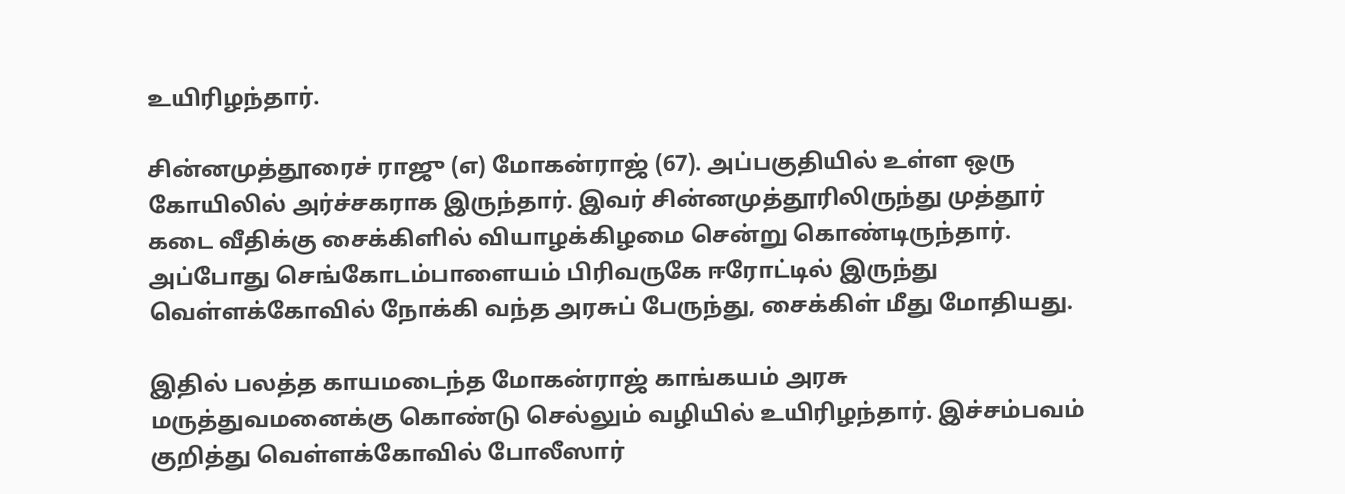உயிரிழந்தார்.

சின்னமுத்தூரைச் ராஜு (எ) மோகன்ராஜ் (67). அப்பகுதியில் உள்ள ஒரு கோயிலில் அர்ச்சகராக இருந்தார். இவர் சின்னமுத்தூரிலிருந்து முத்தூர் கடை வீதிக்கு சைக்கிளில் வியாழக்கிழமை சென்று கொண்டிருந்தார். அப்போது செங்கோடம்பாளையம் பிரிவருகே ஈரோட்டில் இருந்து வெள்ளக்கோவில் நோக்கி வந்த அரசுப் பேருந்து, சைக்கிள் மீது மோதியது.

இதில் பலத்த காயமடைந்த மோகன்ராஜ் காங்கயம் அரசு மருத்துவமனைக்கு கொண்டு செல்லும் வழியில் உயிரிழந்தார். இச்சம்பவம் குறித்து வெள்ளக்கோவில் போலீஸார்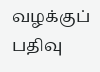வழக்குப் பதிவு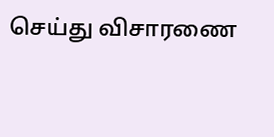செய்து விசாரணை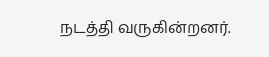நடத்தி வருகின்றனர்.